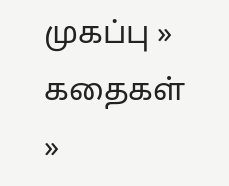முகப்பு » கதைகள் »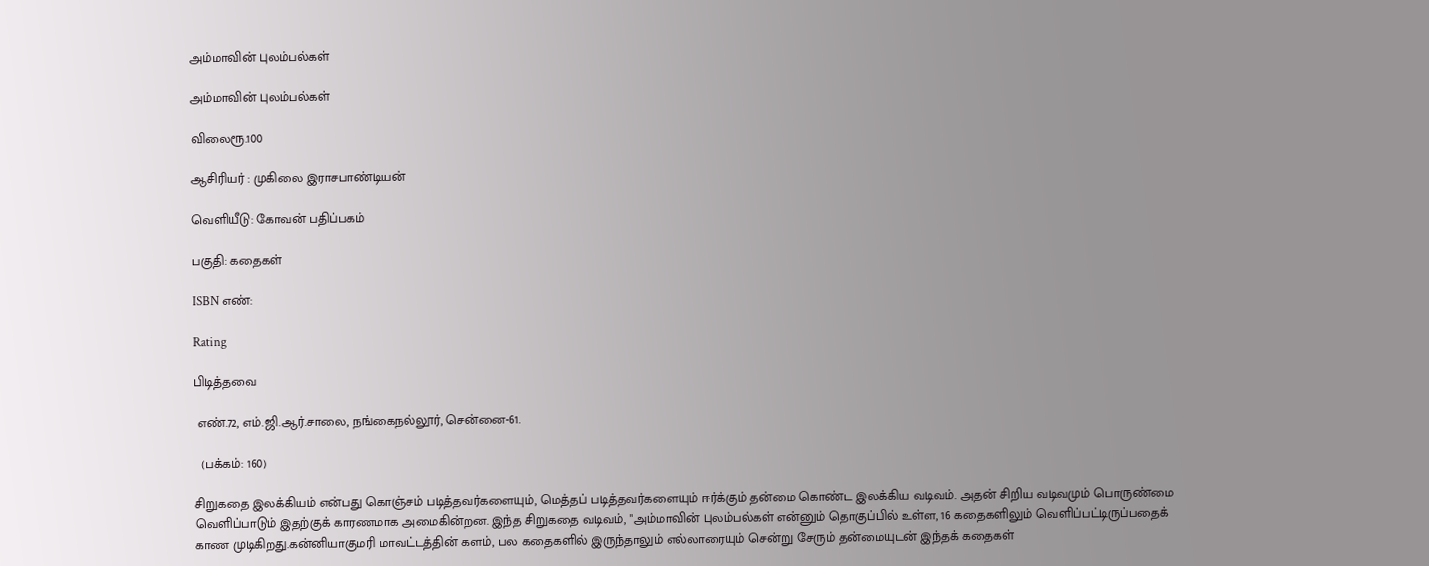அம்மாவின் புலம்பல்கள்

அம்மாவின் புலம்பல்கள்

விலைரூ.100

ஆசிரியர் : முகிலை இராசபாண்டியன்

வெளியீடு: கோவன் பதிப்பகம்

பகுதி: கதைகள்

ISBN எண்:

Rating

பிடித்தவை

 எண்.72, எம்.ஜி.ஆர்.சாலை, நங்கைநல்லூர், சென்னை-61.

  (பக்கம்: 160)

சிறுகதை இலக்கியம் என்பது கொஞ்சம் படித்தவர்களையும், மெத்தப் படித்தவர்களையும் ஈர்க்கும் தன்மை கொண்ட இலக்கிய வடிவம். அதன் சிறிய வடிவமும் பொருண்மை வெளிப்பாடும் இதற்குக் காரணமாக அமைகின்றன. இந்த சிறுகதை வடிவம், "அம்மாவின் புலம்பல்கள் என்னும் தொகுப்பில் உள்ள, 16 கதைகளிலும் வெளிப்பட்டிருப்பதைக் காண முடிகிறது.கன்னியாகுமரி மாவட்டத்தின் களம், பல கதைகளில் இருந்தாலும் எல்லாரையும் சென்று சேரும் தன்மையுடன் இந்தக் கதைகள்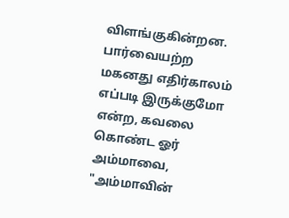விளங்குகின்றன.
பார்வையற்ற மகனது எதிர்காலம் எப்படி இருக்குமோ என்ற, கவலை கொண்ட ஓர் அம்மாவை, "அம்மாவின்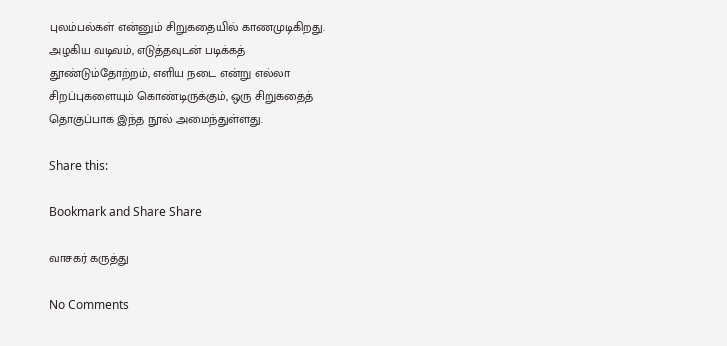புலம்பல்கள் என்னும் சிறுகதையில் காணமுடிகிறது. அழகிய வடிவம், எடுத்தவுடன் படிக்கத் தூண்டும்தோற்றம், எளிய நடை என்று எல்லா சிறப்புகளையும் கொண்டிருக்கும், ஒரு சிறுகதைத் தொகுப்பாக இந்த நூல் அமைந்துள்ளது.

Share this:

Bookmark and Share Share

வாசகர் கருத்து

No Comments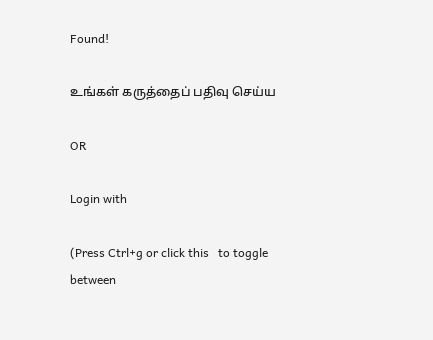Found!

உங்கள் கருத்தைப் பதிவு செய்ய

OR

Login with

(Press Ctrl+g or click this   to toggle between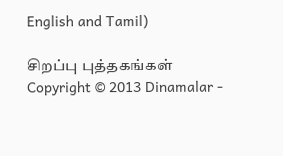English and Tamil)

சிறப்பு புத்தகங்கள்
Copyright © 2013 Dinamalar -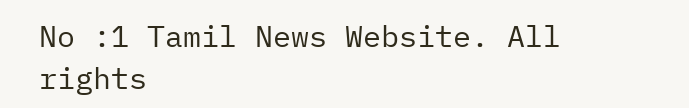No :1 Tamil News Website. All rights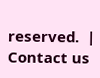reserved.  | Contact us